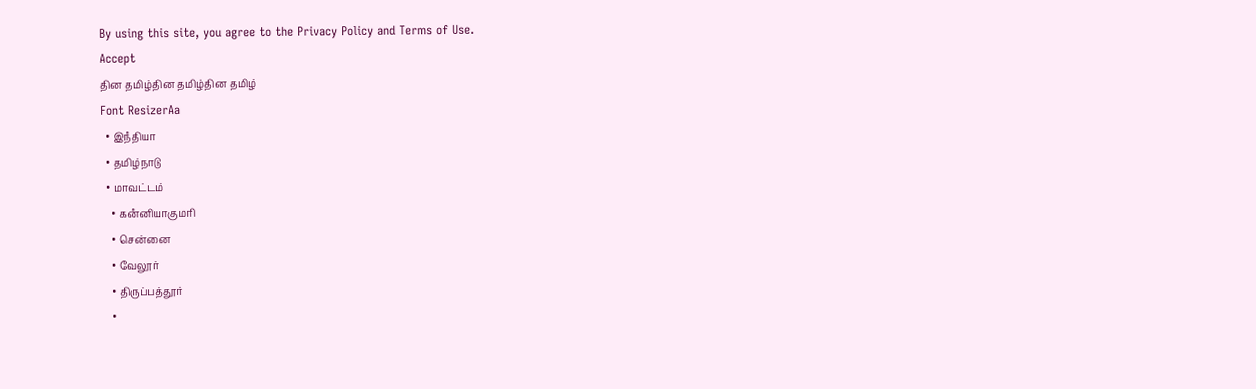By using this site, you agree to the Privacy Policy and Terms of Use.
Accept
தின தமிழ்தின தமிழ்தின தமிழ்
Font ResizerAa
  • இநஂதியா
  • தமிழ்நாடு
  • மாவட்டம்
    • கனஂனியாகுமரி
    • சென்னை
    • வேலூர்
    • திருப்பத்தூர்
    •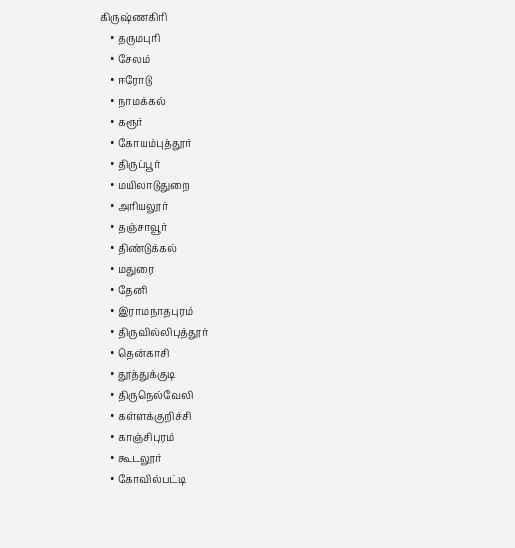கிருஷ்ணகிரி
    • தருமபுரி
    • சேலம்
    • ஈரோடு
    • நாமக்கல்
    • கரூர்
    • கோயம்புத்தூர்
    • திருப்பூர்
    • மயிலாடுதுறை
    • அரியலூர்
    • தஞ்சாவூர்
    • திண்டுக்கல்
    • மதுரை
    • தேனி
    • இராமநாதபுரம்
    • திருவில்லிபுத்தூர்
    • தென்காசி
    • தூத்துக்குடி
    • திருநெல்வேலி
    • கள்ளக்குறிச்சி
    • காஞ்சிபுரம்
    • கூடலூர்
    • கோவில்பட்டி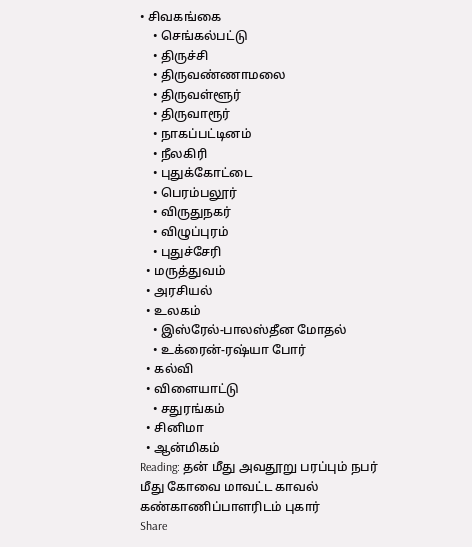• சிவகங்கை
    • செங்கல்பட்டு
    • திருச்சி
    • திருவண்ணாமலை
    • திருவள்ளூர்
    • திருவாரூர்
    • நாகப்பட்டினம்
    • நீலகிரி
    • புதுக்கோட்டை
    • பெரம்பலூர்
    • விருதுநகர்
    • விழுப்புரம்
    • புதுச்சேரி
  • மருத்துவம்
  • அரசியல்
  • உலகம்
    • இஸ்ரேல்-பாலஸ்தீன மோதல்
    • உக்ரைன்-ரஷ்யா போர்
  • கல்வி
  • விளையாட்டு
    • சதுரங்கம்
  • சினிமா
  • ஆன்மிகம்
Reading: தன் மீது அவதூறு பரப்பும் நபர் மீது கோவை மாவட்ட காவல் கண்காணிப்பாளரிடம் புகார்
Share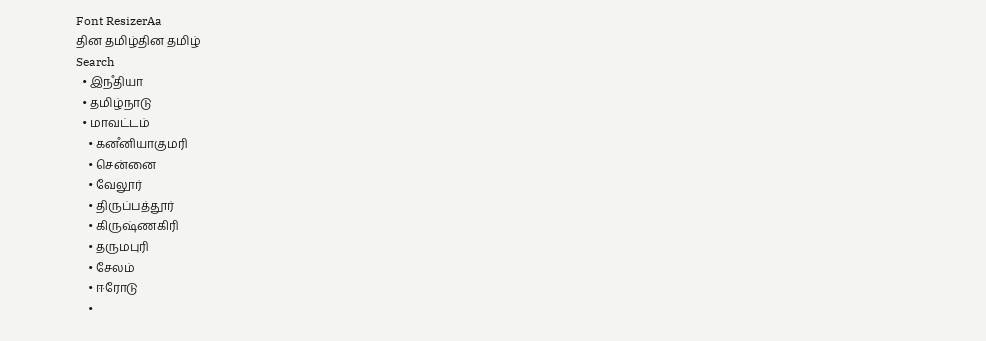Font ResizerAa
தின தமிழ்தின தமிழ்
Search
  • இநஂதியா
  • தமிழ்நாடு
  • மாவட்டம்
    • கனஂனியாகுமரி
    • சென்னை
    • வேலூர்
    • திருப்பத்தூர்
    • கிருஷ்ணகிரி
    • தருமபுரி
    • சேலம்
    • ஈரோடு
    •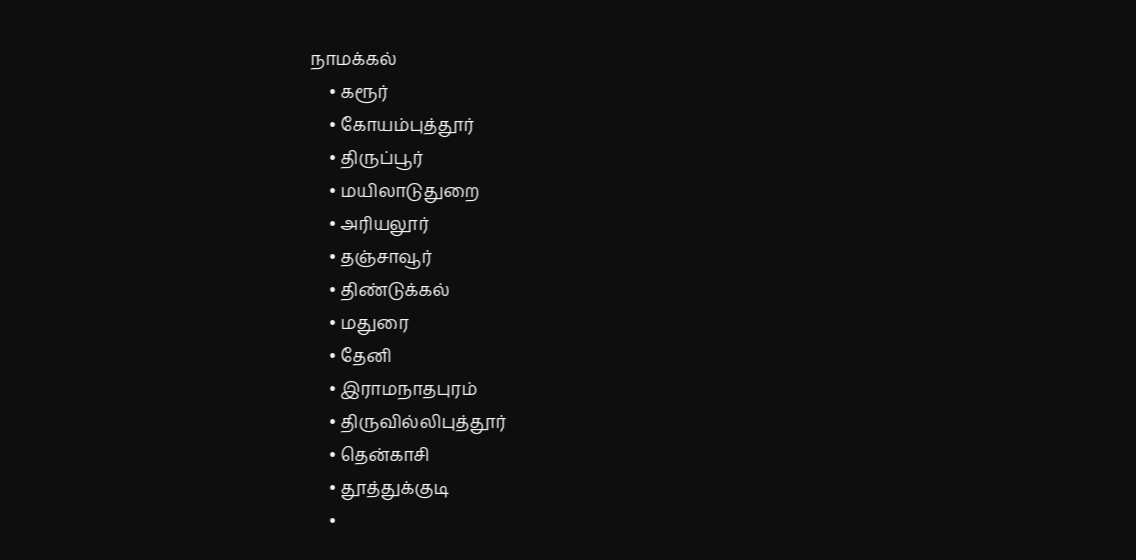நாமக்கல்
    • கரூர்
    • கோயம்புத்தூர்
    • திருப்பூர்
    • மயிலாடுதுறை
    • அரியலூர்
    • தஞ்சாவூர்
    • திண்டுக்கல்
    • மதுரை
    • தேனி
    • இராமநாதபுரம்
    • திருவில்லிபுத்தூர்
    • தென்காசி
    • தூத்துக்குடி
    •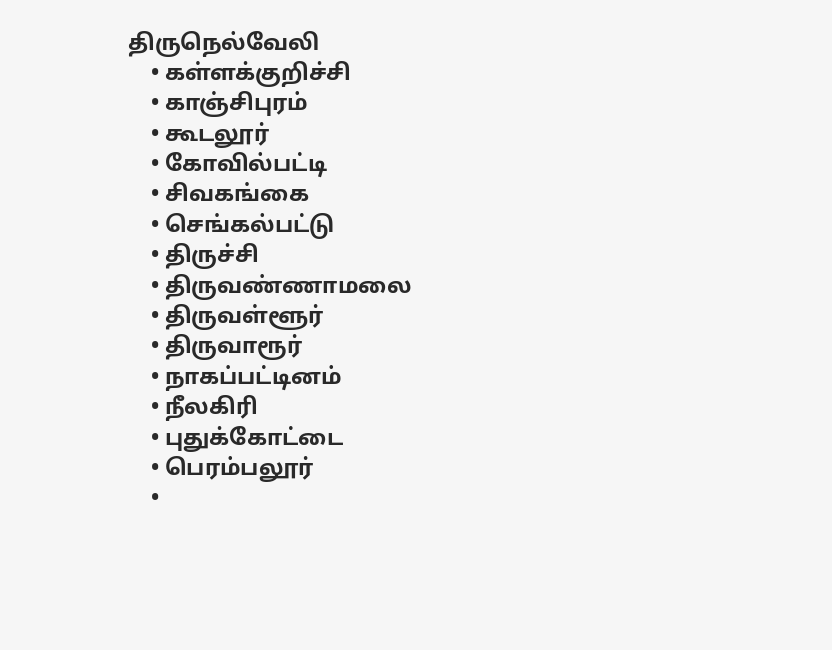திருநெல்வேலி
    • கள்ளக்குறிச்சி
    • காஞ்சிபுரம்
    • கூடலூர்
    • கோவில்பட்டி
    • சிவகங்கை
    • செங்கல்பட்டு
    • திருச்சி
    • திருவண்ணாமலை
    • திருவள்ளூர்
    • திருவாரூர்
    • நாகப்பட்டினம்
    • நீலகிரி
    • புதுக்கோட்டை
    • பெரம்பலூர்
    •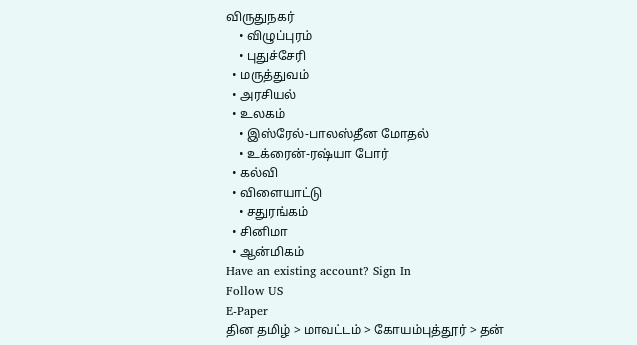விருதுநகர்
    • விழுப்புரம்
    • புதுச்சேரி
  • மருத்துவம்
  • அரசியல்
  • உலகம்
    • இஸ்ரேல்-பாலஸ்தீன மோதல்
    • உக்ரைன்-ரஷ்யா போர்
  • கல்வி
  • விளையாட்டு
    • சதுரங்கம்
  • சினிமா
  • ஆன்மிகம்
Have an existing account? Sign In
Follow US
E-Paper
தின தமிழ் > மாவட்டம் > கோயம்புத்தூர் > தன்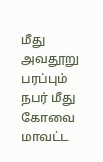மீது அவதூறு பரப்பும் நபர் மீது கோவை மாவட்ட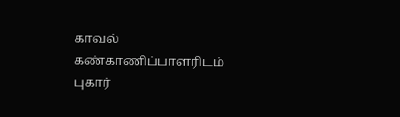காவல் கண்காணிப்பாளரிடம் புகார்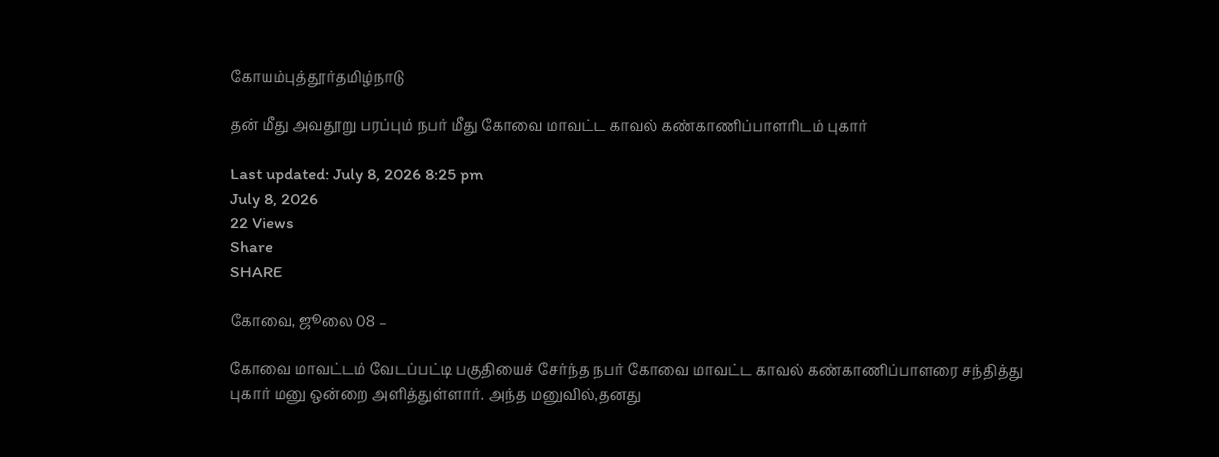கோயம்புத்தூர்தமிழ்நாடு

தன் மீது அவதூறு பரப்பும் நபர் மீது கோவை மாவட்ட காவல் கண்காணிப்பாளரிடம் புகார்

Last updated: July 8, 2026 8:25 pm
July 8, 2026
22 Views
Share
SHARE

கோவை, ஜூலை 08 –

கோவை மாவட்டம் வேடப்பட்டி பகுதியைச் சேர்ந்த நபர் கோவை மாவட்ட காவல் கண்காணிப்பாளரை சந்தித்து புகார் மனு ஒன்றை அளித்துள்ளார். அந்த மனுவில்,தனது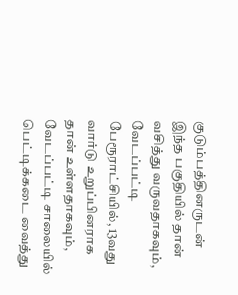குடும்பத்தினருடன் இந்த பகுதியில் தான் வசித்து வருவதாகவும், வேடப்பட்டி பேரூராட்சியில், 13வது வார்டு உறுப்பினராக தான் உள்ளதாகவும், வேடப்பட்டி சாலையில் பெட்டிக்கடை வைத்து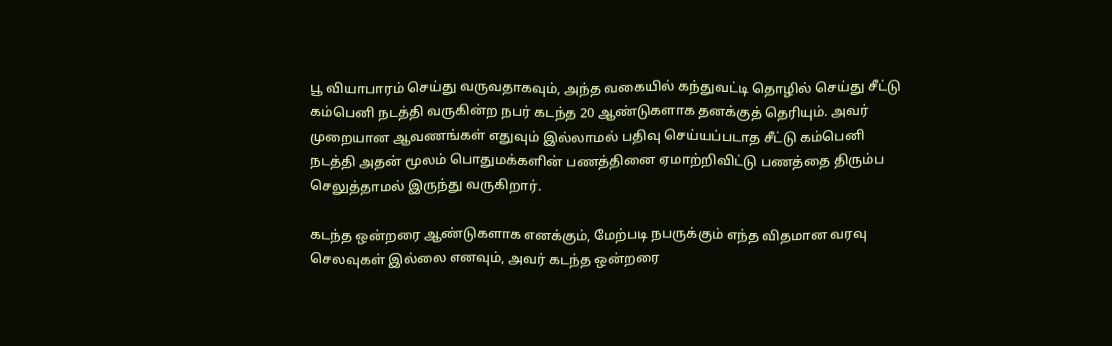பூ வியாபாரம் செய்து வருவதாகவும், அந்த வகையில் கந்துவட்டி தொழில் செய்து சீட்டு கம்பெனி நடத்தி வருகின்ற நபர் கடந்த 20 ஆண்டுகளாக தனக்குத் தெரியும். அவர் முறையான ஆவணங்கள் எதுவும் இல்லாமல் பதிவு செய்யப்படாத சீட்டு கம்பெனி நடத்தி அதன் மூலம் பொதுமக்களின் பணத்தினை ஏமாற்றிவிட்டு பணத்தை திரும்ப செலுத்தாமல் இருந்து வருகிறார்.

கடந்த ஒன்றரை ஆண்டுகளாக எனக்கும், மேற்படி நபருக்கும் எந்த விதமான வரவு செலவுகள் இல்லை எனவும், அவர் கடந்த ஒன்றரை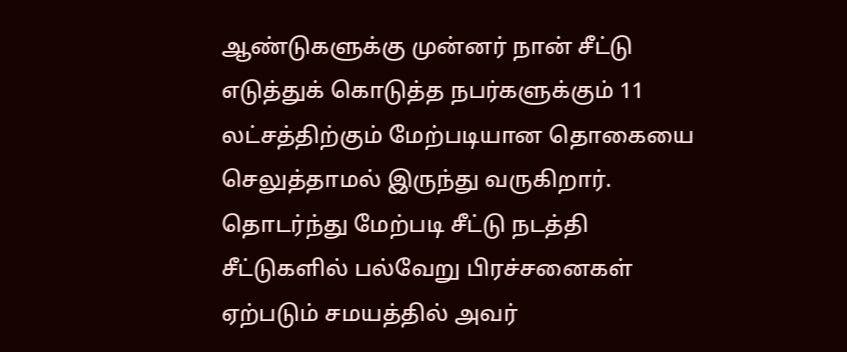ஆண்டுகளுக்கு முன்னர் நான் சீட்டு எடுத்துக் கொடுத்த நபர்களுக்கும் 11 லட்சத்திற்கும் மேற்படியான தொகையை செலுத்தாமல் இருந்து வருகிறார். தொடர்ந்து மேற்படி சீட்டு நடத்தி சீட்டுகளில் பல்வேறு பிரச்சனைகள் ஏற்படும் சமயத்தில் அவர்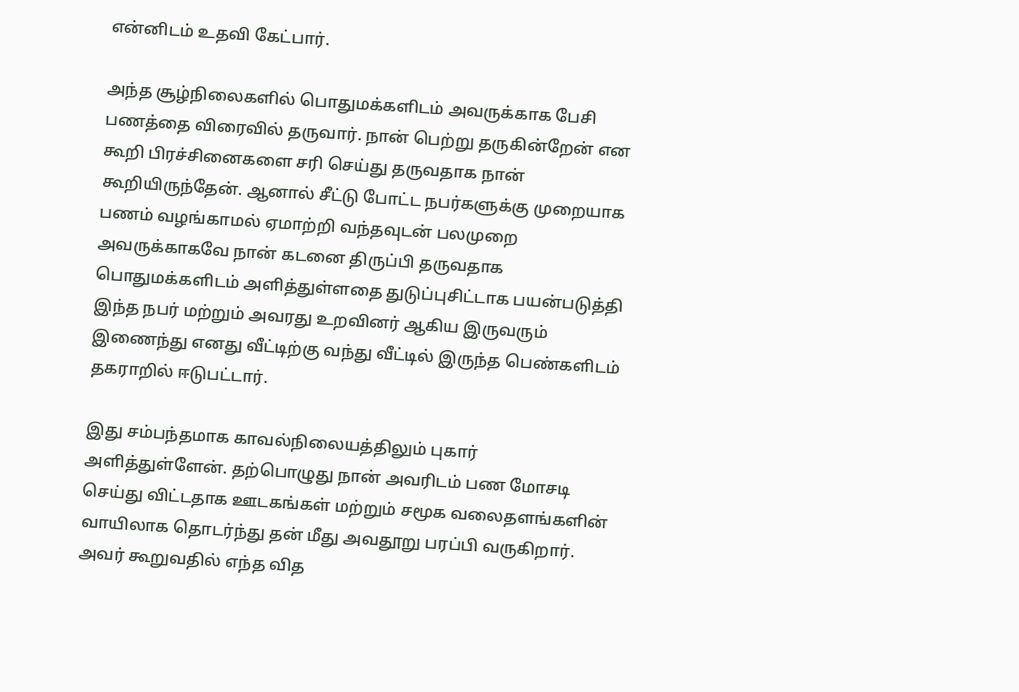என்னிடம் உதவி கேட்பார்.

அந்த சூழ்நிலைகளில் பொதுமக்களிடம் அவருக்காக பேசி பணத்தை விரைவில் தருவார். நான் பெற்று தருகின்றேன் என கூறி பிரச்சினைகளை சரி செய்து தருவதாக நான் கூறியிருந்தேன். ஆனால் சீட்டு போட்ட நபர்களுக்கு முறையாக பணம் வழங்காமல் ஏமாற்றி வந்தவுடன் பலமுறை அவருக்காகவே நான் கடனை திருப்பி தருவதாக பொதுமக்களிடம் அளித்துள்ளதை துடுப்புசிட்டாக பயன்படுத்தி இந்த நபர் மற்றும் அவரது உறவினர் ஆகிய இருவரும் இணைந்து எனது வீட்டிற்கு வந்து வீட்டில் இருந்த பெண்களிடம் தகராறில் ஈடுபட்டார்.

இது சம்பந்தமாக காவல்நிலையத்திலும் புகார் அளித்துள்ளேன். தற்பொழுது நான் அவரிடம் பண மோசடி செய்து விட்டதாக ஊடகங்கள் மற்றும் சமூக வலைதளங்களின் வாயிலாக தொடர்ந்து தன் மீது அவதூறு பரப்பி வருகிறார். அவர் கூறுவதில் எந்த வித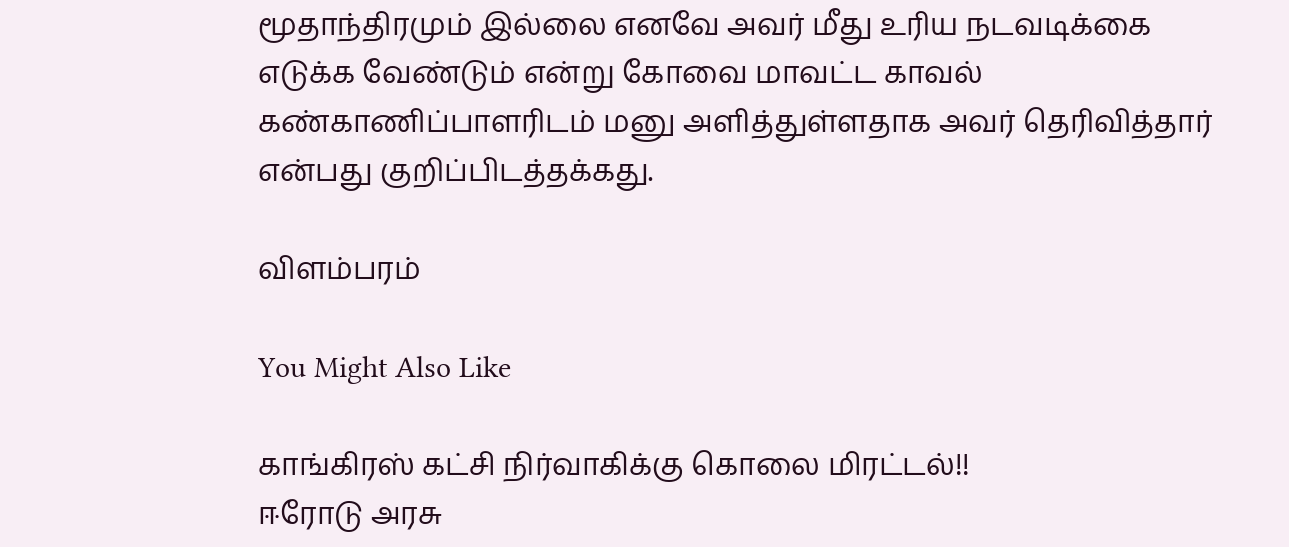மூதாந்திரமும் இல்லை எனவே அவர் மீது உரிய நடவடிக்கை எடுக்க வேண்டும் என்று கோவை மாவட்ட காவல் கண்காணிப்பாளரிடம் மனு அளித்துள்ளதாக அவர் தெரிவித்தார் என்பது குறிப்பிடத்தக்கது.

விளம்பரம்

You Might Also Like

காங்கிரஸ் கட்சி நிர்வாகிக்கு கொலை மிரட்டல்!!
ஈரோடு அரசு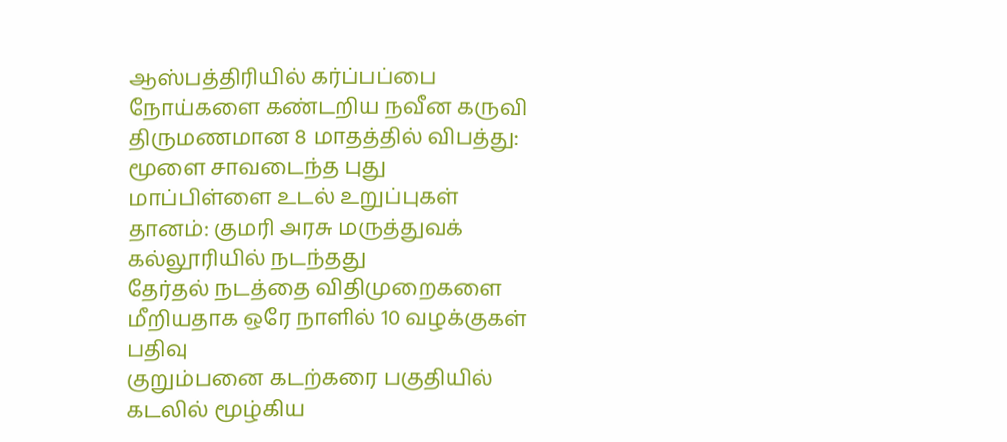ஆஸ்பத்திரியில் கர்ப்பப்பை நோய்களை கண்டறிய நவீன கருவி
திருமணமான 8 மாதத்தில் விபத்து: மூளை சாவடைந்த புது மாப்பிள்ளை உடல் உறுப்புகள் தானம்: குமரி அரசு மருத்துவக் கல்லூரியில் நடந்தது
தேர்தல் நடத்தை விதிமுறைகளை மீறியதாக ஒரே நாளில் 10 வழக்குகள் பதிவு
குறும்பனை கடற்கரை பகுதியில் கடலில் மூழ்கிய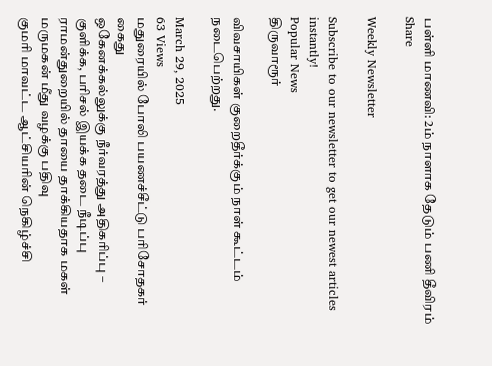பள்ளி மாணவி: 2ம் நாளாக தேடும் பணி தீவிரம்
Share

Weekly Newsletter

Subscribe to our newsletter to get our newest articles instantly!
Popular News
திருவாரூர்

விவசாயிகள் குறைதீர்க்கும் நாள் கூட்டம் நடைபெற்றது.

March 29, 2025
63 Views
மதுரையில் போலி பயணச்சீட்டு பரிசோதகர் கைது
ஒகேனக்கல்லுக்கு நீர்வரத்து அதிகரிப்பு – குளிக்க, பரிசல் இயக்க தடை நீடிப்பு
ராமன்துறையில் தாயை தாக்கியதாக மகள் மருமகன் மீது வழக்கு பதிவு
குமரி மாவட்ட ஆட்சியரின் நெகிழ்ச்சி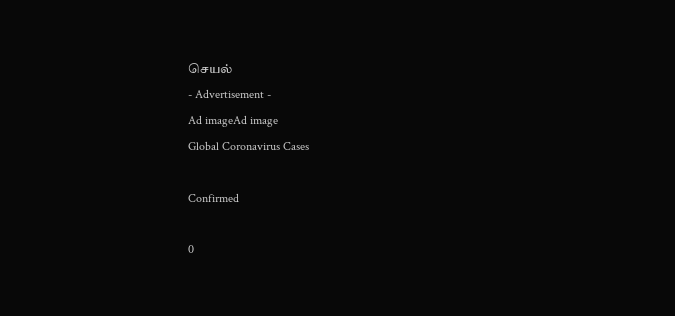செயல்
- Advertisement -
Ad imageAd image
Global Coronavirus Cases

Confirmed

0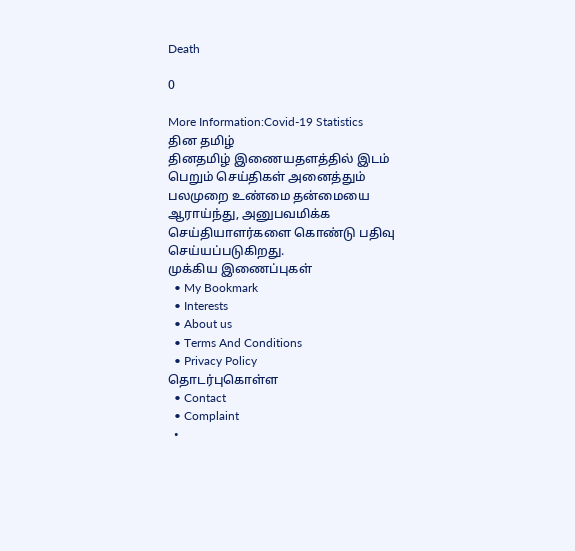Death

0

More Information:Covid-19 Statistics
தின தமிழ்
தினதமிழ் இணையதளத்தில் இடம் பெறும் செய்திகள் அனைத்தும் பலமுறை உண்மை தன்மையை ஆராய்ந்து, அனுபவமிக்க செய்தியாளர்களை கொண்டு பதிவு செய்யப்படுகிறது.
முக்கிய இணைப்புகள்
  • My Bookmark
  • Interests
  • About us
  • Terms And Conditions
  • Privacy Policy
தொடர்புகொள்ள
  • Contact
  • Complaint
  •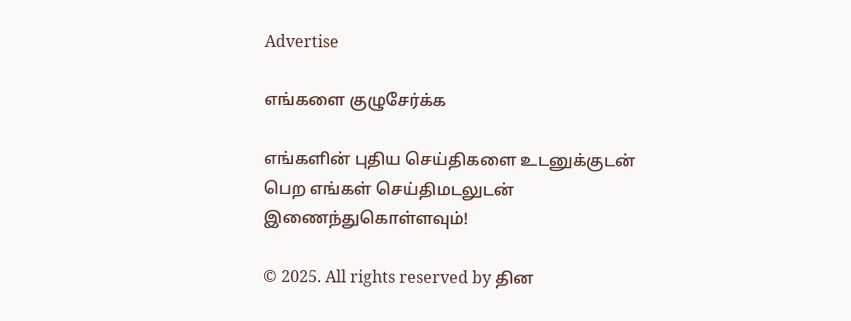Advertise

எங்களை குழுசேர்க்க

எங்களின் புதிய செய்திகளை உடனுக்குடன் பெற எங்கள் செய்திமடலுடன் இணைந்துகொள்ளவும்!

© 2025. All rights reserved by தின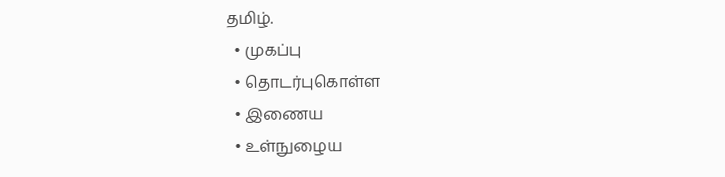தமிழ்.
  • முகப்பு
  • தொடர்புகொள்ள
  • இணைய
  • உள்நுழைய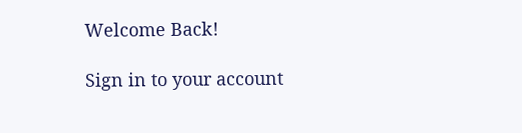Welcome Back!

Sign in to your account